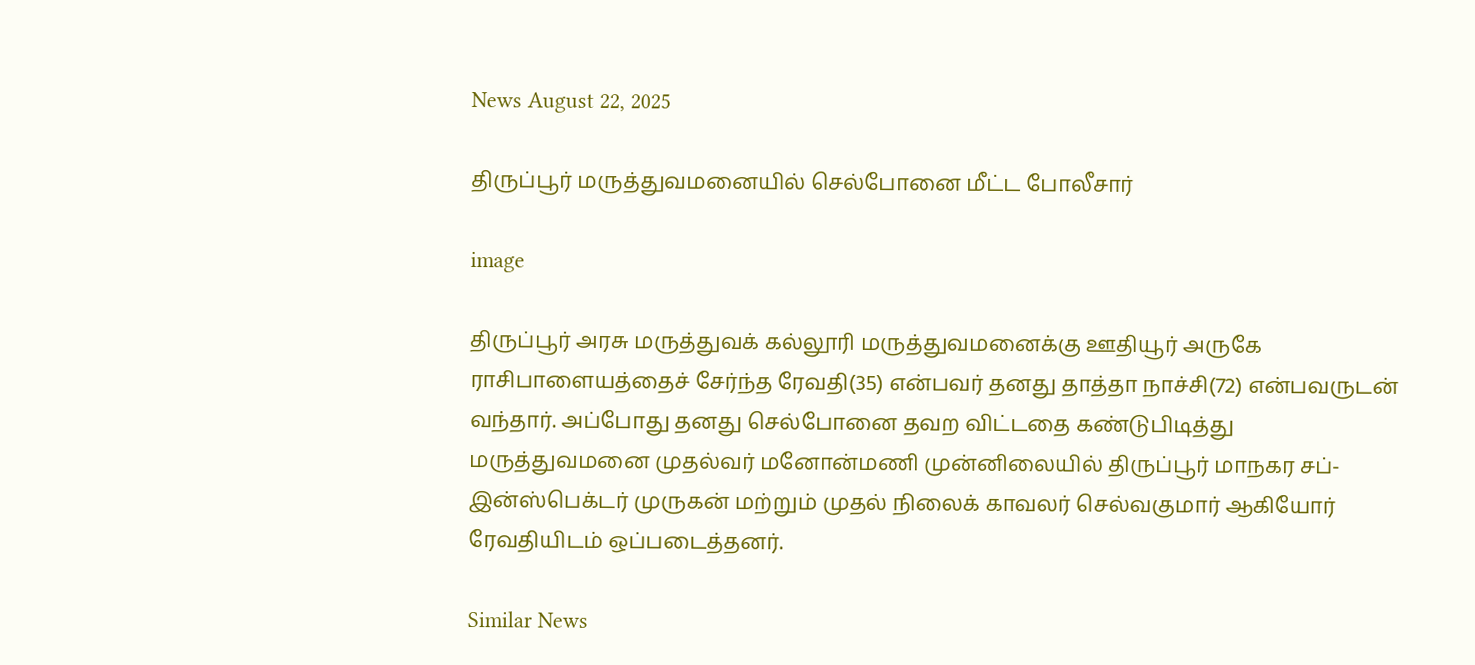News August 22, 2025

திருப்பூர் மருத்துவமனையில் செல்போனை மீட்ட போலீசார்

image

திருப்பூர் அரசு மருத்துவக் கல்லூரி மருத்துவமனைக்கு ஊதியூர் அருகே ராசிபாளையத்தைச் சேர்ந்த ரேவதி(35) என்பவர் தனது தாத்தா நாச்சி(72) என்பவருடன் வந்தார். அப்போது தனது செல்போனை தவற விட்டதை கண்டுபிடித்து மருத்துவமனை முதல்வர் மனோன்மணி முன்னிலையில் திருப்பூர் மாநகர சப்-இன்ஸ்பெக்டர் முருகன் மற்றும் முதல் நிலைக் காவலர் செல்வகுமார் ஆகியோர் ரேவதியிடம் ஒப்படைத்தனர்.

Similar News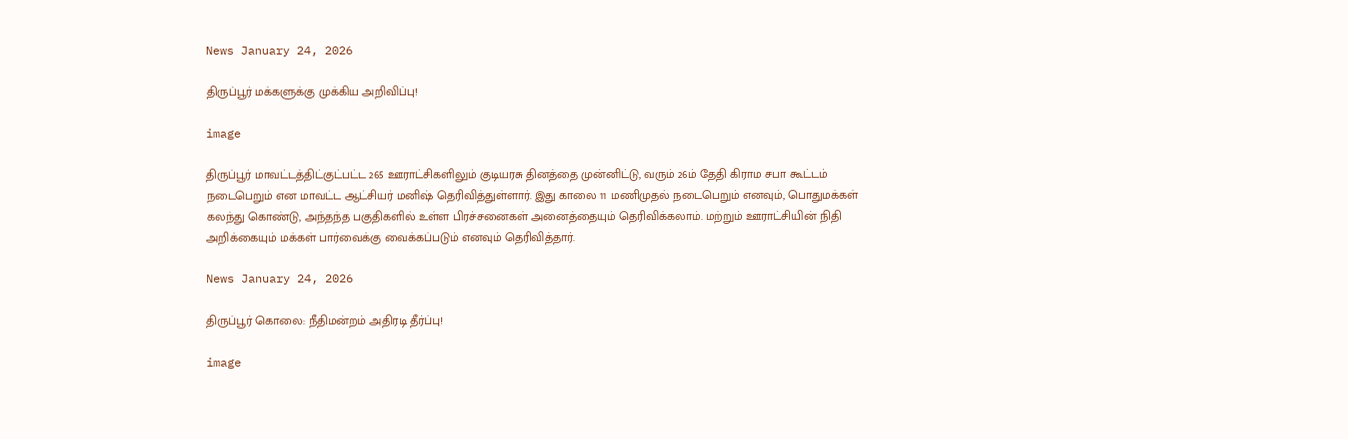News January 24, 2026

திருப்பூர் மக்களுக்கு முக்கிய அறிவிப்பு!

image

திருப்பூர் மாவட்டத்திட்குட்பட்ட 265 ஊராட்சிகளிலும் குடியரசு தினத்தை முன்னிட்டு, வரும் 26ம் தேதி கிராம சபா கூட்டம் நடைபெறும் என மாவட்ட ஆட்சியர் மனிஷ் தெரிவித்துள்ளார். இது காலை 11 மணிமுதல் நடைபெறும் எனவும், பொதுமக்கள் கலந்து கொண்டு, அந்தந்த பகுதிகளில் உள்ள பிரச்சனைகள் அனைத்தையும் தெரிவிக்கலாம். மற்றும் ஊராட்சியின் நிதி அறிக்கையும் மக்கள் பார்வைக்கு வைக்கப்படும் எனவும் தெரிவித்தார்.

News January 24, 2026

திருப்பூர் கொலை: நீதிமன்றம் அதிரடி தீர்ப்பு!

image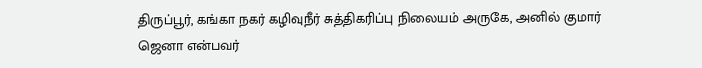திருப்பூர், கங்கா நகர் கழிவுநீர் சுத்திகரிப்பு நிலையம் அருகே, அனில் குமார் ஜெனா என்பவர்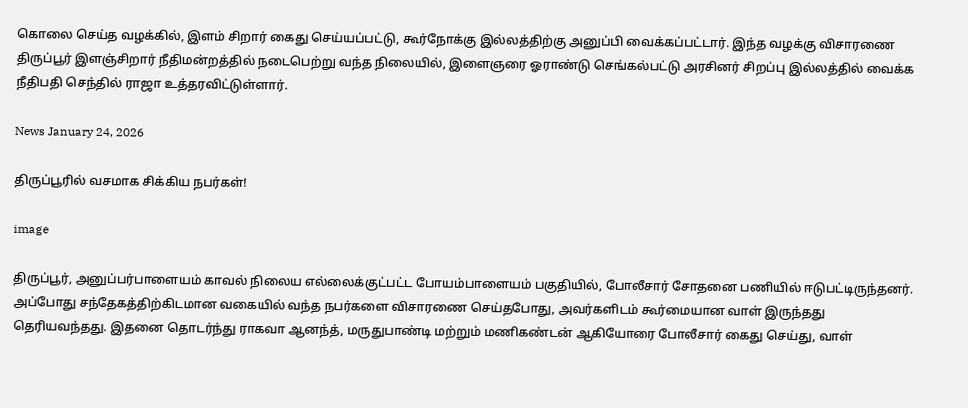கொலை செய்த வழக்கில், இளம் சிறார் கைது செய்யப்பட்டு, கூர்நோக்கு இல்லத்திற்கு அனுப்பி வைக்கப்பட்டார். இந்த வழக்கு விசாரணை திருப்பூர் இளஞ்சிறார் நீதிமன்றத்தில் நடைபெற்று வந்த நிலையில், இளைஞரை ஓராண்டு செங்கல்பட்டு அரசினர் சிறப்பு இல்லத்தில் வைக்க நீதிபதி செந்தில் ராஜா உத்தரவிட்டுள்ளார்.

News January 24, 2026

திருப்பூரில் வசமாக சிக்கிய நபர்கள்!

image

திருப்பூர், அனுப்பர்பாளையம் காவல் நிலைய எல்லைக்குட்பட்ட போயம்பாளையம் பகுதியில், போலீசார் சோதனை பணியில் ஈடுபட்டிருந்தனர். அப்போது சந்தேகத்திற்கிடமான வகையில் வந்த நபர்களை விசாரணை செய்தபோது, அவர்களிடம் கூர்மையான வாள் இருந்தது தெரியவந்தது. இதனை தொடர்ந்து ராகவா ஆனந்த், மருதுபாண்டி மற்றும் மணிகண்டன் ஆகியோரை போலீசார் கைது செய்து, வாள்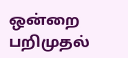ஒன்றை பறிமுதல்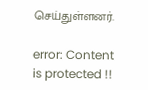செய்துள்ளனர்.

error: Content is protected !!